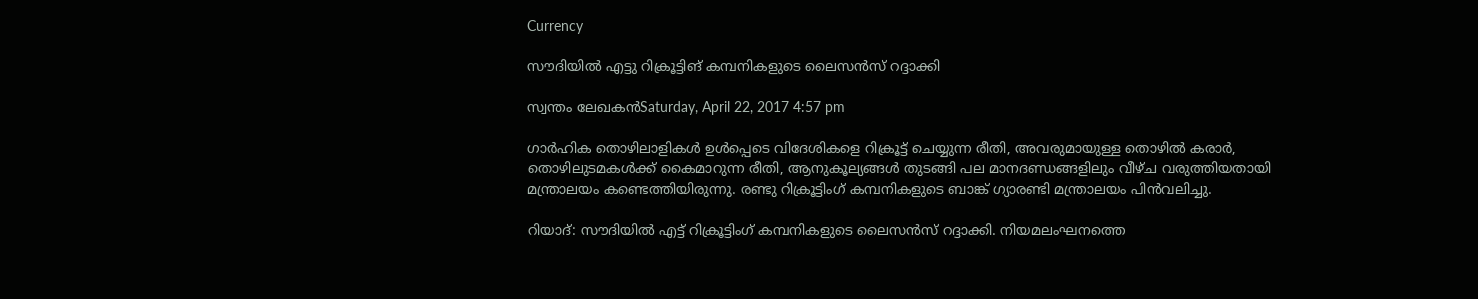Currency

സൗദിയില്‍ എട്ടു റിക്രൂട്ടിങ് കമ്പനികളുടെ ലൈസന്‍സ് റദ്ദാക്കി

സ്വന്തം ലേഖകന്‍Saturday, April 22, 2017 4:57 pm

ഗാര്‍ഹിക തൊഴിലാളികള്‍ ഉള്‍പ്പെടെ വിദേശികളെ റിക്രൂട്ട് ചെയ്യുന്ന രീതി, അവരുമായുള്ള തൊഴില്‍ കരാര്‍, തൊഴിലുടമകള്‍ക്ക് കൈമാറുന്ന രീതി, ആനുകൂല്യങ്ങള്‍ തുടങ്ങി പല മാനദണ്ഡങ്ങളിലും വീഴ്ച വരുത്തിയതായി മന്ത്രാലയം കണ്ടെത്തിയിരുന്നു. രണ്ടു റിക്രൂട്ടിംഗ് കമ്പനികളുടെ ബാങ്ക് ഗ്യാരണ്ടി മന്ത്രാലയം പിന്‍വലിച്ചു.

റിയാദ്: സൗദിയില്‍ എട്ട് റിക്രൂട്ടിംഗ് കമ്പനികളുടെ ലൈസന്‍സ് റദ്ദാക്കി. നിയമലംഘനത്തെ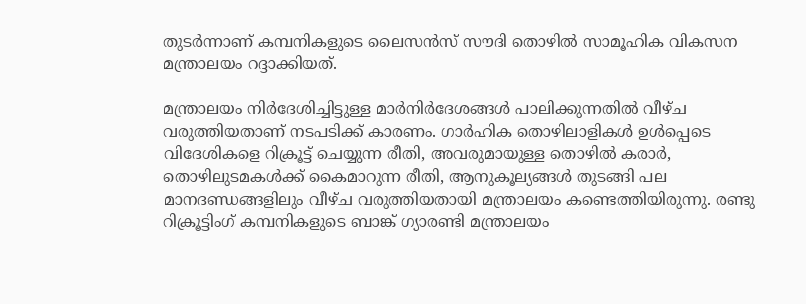തുടര്‍ന്നാണ് കമ്പനികളുടെ ലൈസന്‍സ് സൗദി തൊഴില്‍ സാമൂഹിക വികസന മന്ത്രാലയം റദ്ദാക്കിയത്.

മന്ത്രാലയം നിര്‍ദേശിച്ചിട്ടുള്ള മാര്‍നിര്‍ദേശങ്ങള്‍ പാലിക്കുന്നതില്‍ വീഴ്ച വരുത്തിയതാണ് നടപടിക്ക് കാരണം. ഗാര്‍ഹിക തൊഴിലാളികള്‍ ഉള്‍പ്പെടെ വിദേശികളെ റിക്രൂട്ട് ചെയ്യുന്ന രീതി, അവരുമായുള്ള തൊഴില്‍ കരാര്‍, തൊഴിലുടമകള്‍ക്ക് കൈമാറുന്ന രീതി, ആനുകൂല്യങ്ങള്‍ തുടങ്ങി പല മാനദണ്ഡങ്ങളിലും വീഴ്ച വരുത്തിയതായി മന്ത്രാലയം കണ്ടെത്തിയിരുന്നു. രണ്ടു റിക്രൂട്ടിംഗ് കമ്പനികളുടെ ബാങ്ക് ഗ്യാരണ്ടി മന്ത്രാലയം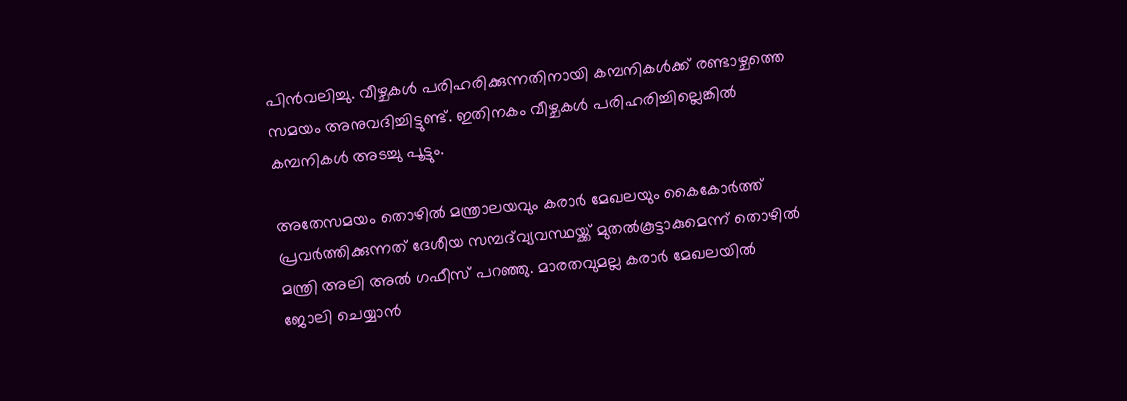പിന്‍വലിച്ചു. വീഴ്ചകള്‍ പരിഹരിക്കുന്നതിനായി കമ്പനികള്‍ക്ക് രണ്ടാഴ്ചത്തെ സമയം അനുവദിച്ചിട്ടുണ്ട്. ഇതിനകം വീഴ്ചകള്‍ പരിഹരിച്ചില്ലെങ്കില്‍ കമ്പനികള്‍ അടച്ചു പൂട്ടും.

അതേസമയം തൊഴില്‍ മന്ത്രാലയവും കരാര്‍ മേഖലയും കൈകോര്‍ത്ത് പ്രവര്‍ത്തിക്കുന്നത് ദേശീയ സമ്പദ്‌വ്യവസ്ഥയ്ക്ക് മുതല്‍കൂട്ടാകുമെന്ന് തൊഴില്‍ മന്ത്രി അലി അല്‍ ഗഫീസ് പറഞ്ഞു. മാരതവുമല്ല കരാര്‍ മേഖലയില്‍ ജോലി ചെയ്യാന്‍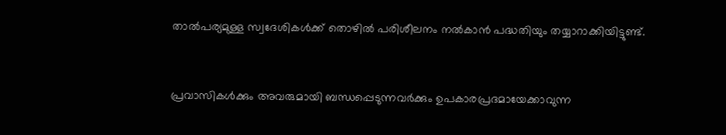താല്‍പര്യമുള്ള സ്വദേശികള്‍ക്ക് തൊഴില്‍ പരിശീലനം നല്‍കാന്‍ പദ്ധതിയും തയ്യാറാക്കിയിട്ടുണ്ട്.


പ്രവാസികൾക്കും അവരുമായി ബന്ധപ്പെടുന്നവർക്കും ഉപകാരപ്രദമായേക്കാവുന്ന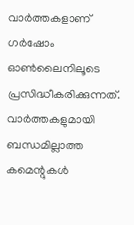വാർത്തകളാണ് ഗർഷോം ഓൺലൈനിലൂടെ പ്രസിദ്ധീകരിക്കുന്നത്. വാർത്തകളുമായി ബന്ധമില്ലാത്ത കമെന്റുകൾ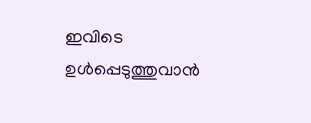ഇവിടെ ഉൾപ്പെടുത്തുവാൻ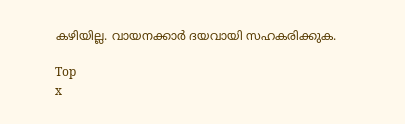കഴിയില്ല. വായനക്കാർ ദയവായി സഹകരിക്കുക.

Top
x